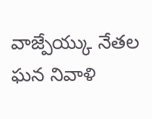వాజ్పేయ్కు నేతల ఘన నివాళి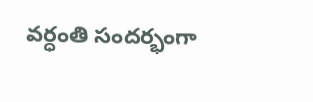వర్ధంతి సందర్భంగా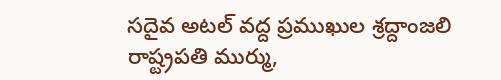సదైవ అటల్ వద్ద ప్రముఖుల శ్రద్దాంజలి రాష్ట్రపతి ముర్ము,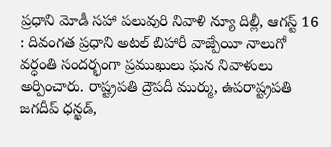ప్రధాని మోడీ సహా పలువురి నివాళి న్యూ దిల్లీ, ఆగస్ట్ 16 : దివంగత ప్రధాని అటల్ బిహారీ వాజ్పేయీ నాలుగో వర్ధంతి సందర్భంగా ప్రముఖులు ఘన నివాళులు అర్పించారు. రాష్ట్రపతి ద్రౌపదీ ముర్ము, ఉపరాష్ట్రపతి జగదీప్ ధన్ఖడ్,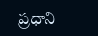ప్రధాని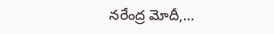నరేంద్ర మోదీ,…